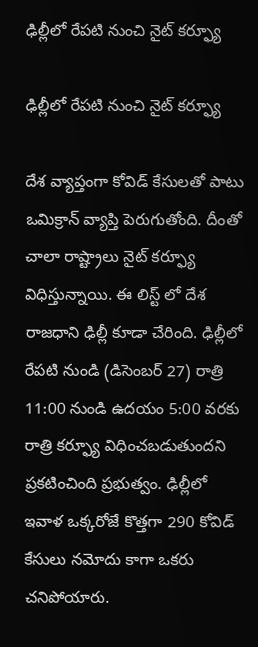ఢిల్లీలో రేపటి నుంచి నైట్ కర్ఫ్యూ

ఢిల్లీలో రేపటి నుంచి నైట్ కర్ఫ్యూ

దేశ వ్యాప్తంగా కోవిడ్ కేసులతో పాటు ఒమిక్రాన్ వ్యాప్తి పెరుగుతోంది. దీంతో చాలా రాష్ట్రాలు నైట్ కర్ఫ్యూ విధిస్తున్నాయి. ఈ లిస్ట్ లో దేశ రాజధాని ఢిల్లీ కూడా చేరింది. ఢిల్లీలో రేపటి నుండి (డిసెంబర్ 27) రాత్రి 11:00 నుండి ఉదయం 5:00 వరకు రాత్రి కర్ఫ్యూ విధించబడుతుందని ప్రకటించింది ప్రభుత్వం. ఢిల్లీలో ఇవాళ ఒక్కరోజే కొత్తగా 290 కోవిడ్ కేసులు నమోదు కాగా ఒకరు చనిపోయారు.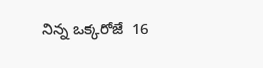నిన్న ఒక్కరోజే  16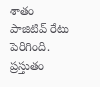శాతం పాజిటివ్ రేటు పెరిగింది. ప్రస్తుతం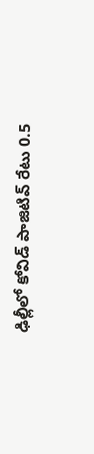ఢిల్లీలో కోవిడ్ పాజిటివ్ రేటు 0.5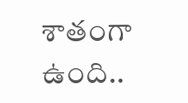శాతంగా ఉంది..